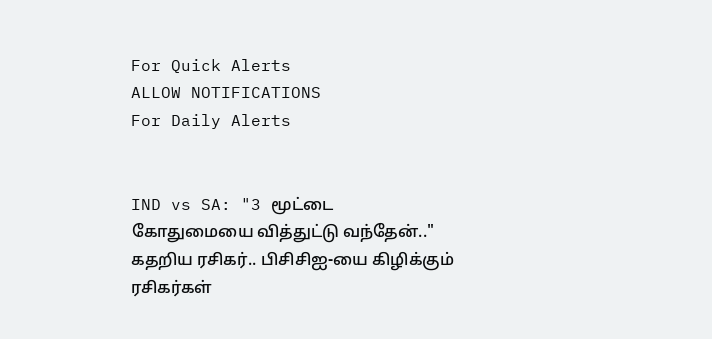For Quick Alerts
ALLOW NOTIFICATIONS
For Daily Alerts


IND vs SA: "3 மூட்டை கோதுமையை வித்துட்டு வந்தேன்.." கதறிய ரசிகர்.. பிசிசிஐ-யை கிழிக்கும் ரசிகர்கள்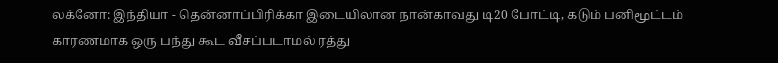லக்னோ: இந்தியா - தென்னாப்பிரிக்கா இடையிலான நான்காவது டி20 போட்டி, கடும் பனிமூட்டம் காரணமாக ஒரு பந்து கூட வீசப்படாமல் ரத்து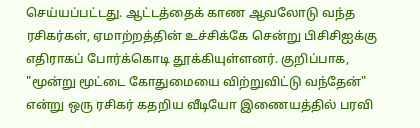செய்யப்பட்டது. ஆட்டத்தைக் காண ஆவலோடு வந்த ரசிகர்கள், ஏமாற்றத்தின் உச்சிக்கே சென்று பிசிசிஐக்கு எதிராகப் போர்க்கொடி தூக்கியுள்ளனர். குறிப்பாக, "மூன்று மூட்டை கோதுமையை விற்றுவிட்டு வந்தேன்" என்று ஒரு ரசிகர் கதறிய வீடியோ இணையத்தில் பரவி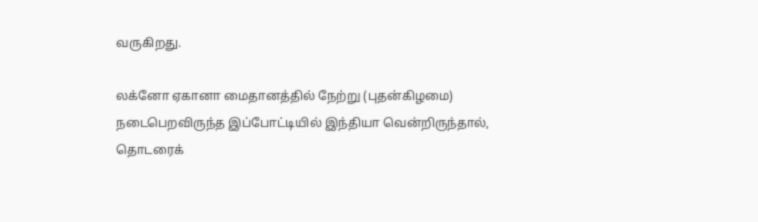வருகிறது.

லக்னோ ஏகானா மைதானத்தில் நேற்று (புதன்கிழமை) நடைபெறவிருந்த இப்போட்டியில் இந்தியா வென்றிருந்தால், தொடரைக்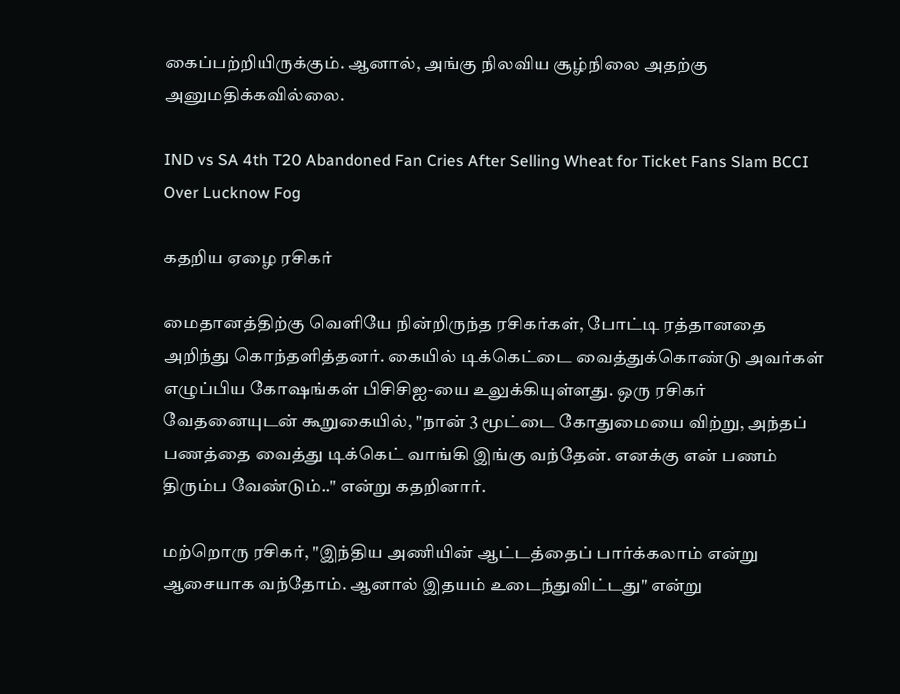கைப்பற்றியிருக்கும். ஆனால், அங்கு நிலவிய சூழ்நிலை அதற்கு அனுமதிக்கவில்லை.

IND vs SA 4th T20 Abandoned Fan Cries After Selling Wheat for Ticket Fans Slam BCCI Over Lucknow Fog

கதறிய ஏழை ரசிகர்

மைதானத்திற்கு வெளியே நின்றிருந்த ரசிகர்கள், போட்டி ரத்தானதை அறிந்து கொந்தளித்தனர். கையில் டிக்கெட்டை வைத்துக்கொண்டு அவர்கள் எழுப்பிய கோஷங்கள் பிசிசிஐ-யை உலுக்கியுள்ளது. ஒரு ரசிகர் வேதனையுடன் கூறுகையில், "நான் 3 மூட்டை கோதுமையை விற்று, அந்தப் பணத்தை வைத்து டிக்கெட் வாங்கி இங்கு வந்தேன். எனக்கு என் பணம் திரும்ப வேண்டும்.." என்று கதறினார்.

மற்றொரு ரசிகர், "இந்திய அணியின் ஆட்டத்தைப் பார்க்கலாம் என்று ஆசையாக வந்தோம். ஆனால் இதயம் உடைந்துவிட்டது" என்று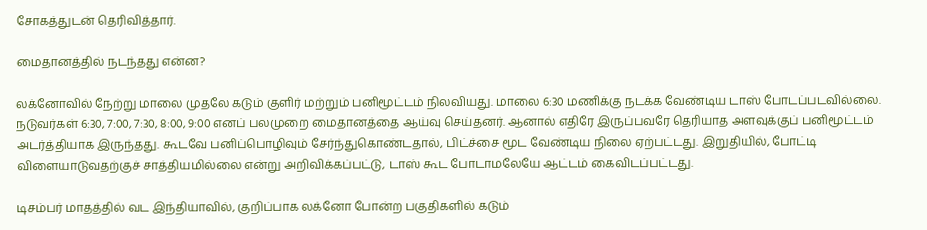சோகத்துடன் தெரிவித்தார்.

மைதானத்தில் நடந்தது என்ன?

லக்னோவில் நேற்று மாலை முதலே கடும் குளிர் மற்றும் பனிமூட்டம் நிலவியது. மாலை 6:30 மணிக்கு நடக்க வேண்டிய டாஸ் போடப்படவில்லை. நடுவர்கள் 6:30, 7:00, 7:30, 8:00, 9:00 எனப் பலமுறை மைதானத்தை ஆய்வு செய்தனர். ஆனால் எதிரே இருப்பவரே தெரியாத அளவுக்குப் பனிமூட்டம் அடர்த்தியாக இருந்தது. கூடவே பனிப்பொழிவும் சேர்ந்துகொண்டதால், பிட்ச்சை மூட வேண்டிய நிலை ஏற்பட்டது. இறுதியில், போட்டி விளையாடுவதற்குச் சாத்தியமில்லை என்று அறிவிக்கப்பட்டு, டாஸ் கூட போடாமலேயே ஆட்டம் கைவிடப்பட்டது.

டிசம்பர் மாதத்தில் வட இந்தியாவில், குறிப்பாக லக்னோ போன்ற பகுதிகளில் கடும்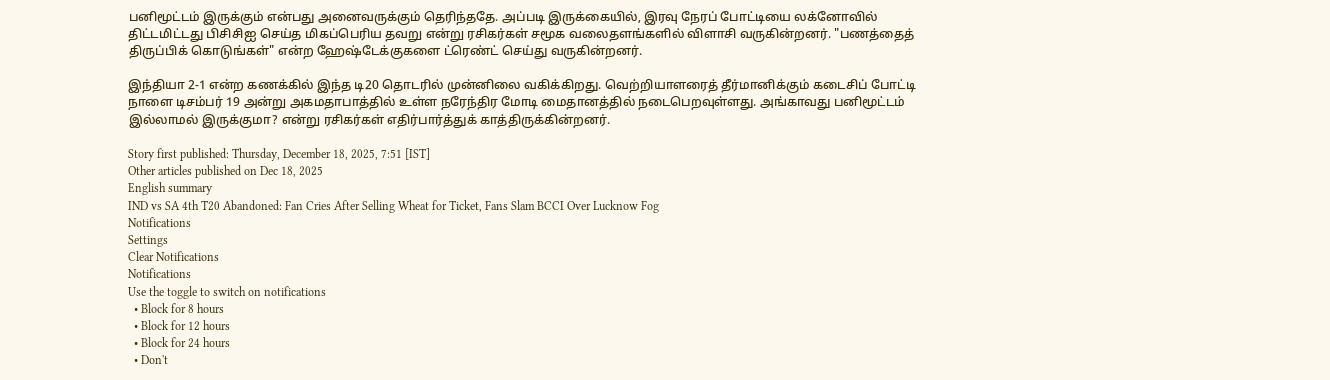பனிமூட்டம் இருக்கும் என்பது அனைவருக்கும் தெரிந்ததே. அப்படி இருக்கையில், இரவு நேரப் போட்டியை லக்னோவில் திட்டமிட்டது பிசிசிஐ செய்த மிகப்பெரிய தவறு என்று ரசிகர்கள் சமூக வலைதளங்களில் விளாசி வருகின்றனர். "பணத்தைத் திருப்பிக் கொடுங்கள்" என்ற ஹேஷ்டேக்குகளை ட்ரெண்ட் செய்து வருகின்றனர்.

இந்தியா 2-1 என்ற கணக்கில் இந்த டி20 தொடரில் முன்னிலை வகிக்கிறது. வெற்றியாளரைத் தீர்மானிக்கும் கடைசிப் போட்டி நாளை டிசம்பர் 19 அன்று அகமதாபாத்தில் உள்ள நரேந்திர மோடி மைதானத்தில் நடைபெறவுள்ளது. அங்காவது பனிமூட்டம் இல்லாமல் இருக்குமா? என்று ரசிகர்கள் எதிர்பார்த்துக் காத்திருக்கின்றனர்.

Story first published: Thursday, December 18, 2025, 7:51 [IST]
Other articles published on Dec 18, 2025
English summary
IND vs SA 4th T20 Abandoned: Fan Cries After Selling Wheat for Ticket, Fans Slam BCCI Over Lucknow Fog
Notifications
Settings
Clear Notifications
Notifications
Use the toggle to switch on notifications
  • Block for 8 hours
  • Block for 12 hours
  • Block for 24 hours
  • Don't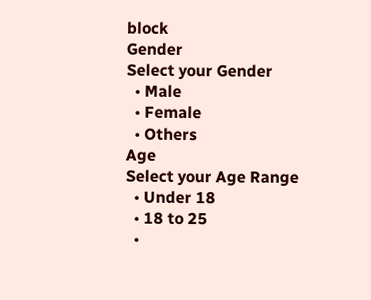block
Gender
Select your Gender
  • Male
  • Female
  • Others
Age
Select your Age Range
  • Under 18
  • 18 to 25
  •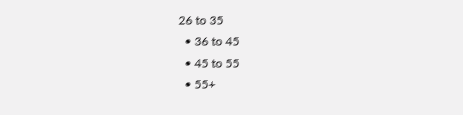26 to 35
  • 36 to 45
  • 45 to 55
  • 55+